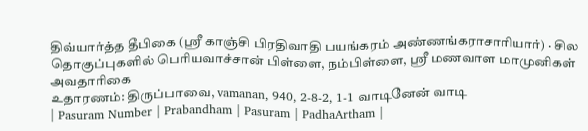திவ்யார்த்த தீபிகை (ஸ்ரீ காஞ்சி பிரதிவாதி பயங்கரம் அண்ணங்கராசாரியார்) · சில தொகுப்புகளில் பெரியவாச்சான் பிள்ளை, நம்பிள்ளை, ஸ்ரீ மணவாள மாமுனிகள் அவதாரிகை
உதாரணம்: திருப்பாவை, vamanan, 940, 2-8-2, 1-1 வாடினேன் வாடி
| Pasuram Number | Prabandham | Pasuram | PadhaArtham |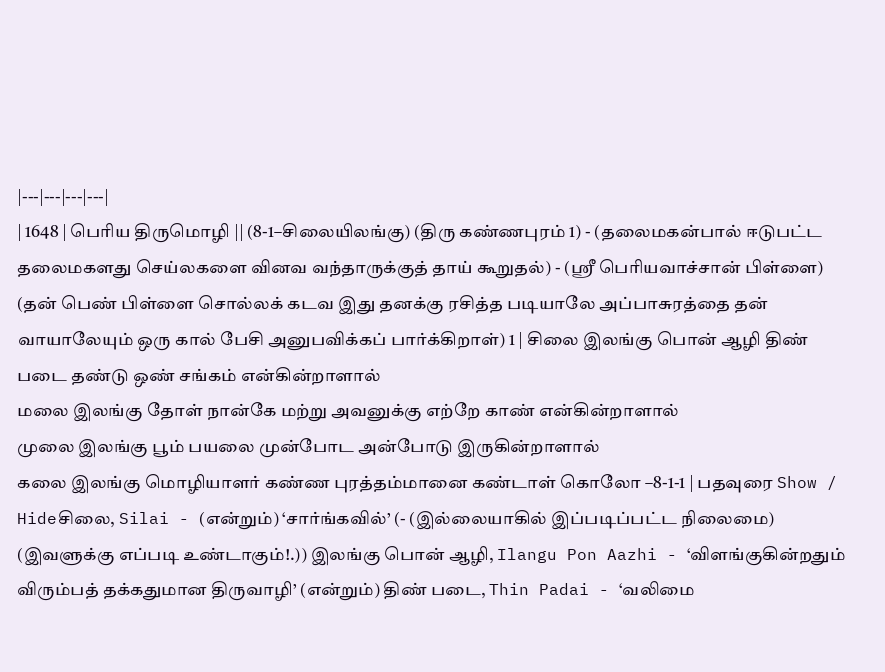|---|---|---|---|
| 1648 | பெரிய திருமொழி || (8-1–சிலையிலங்கு) (திரு கண்ணபுரம் 1) - (தலைமகன்பால் ஈடுபட்ட தலைமகளது செய்லகளை வினவ வந்தாருக்குத் தாய் கூறுதல்) - (ஸ்ரீ பெரியவாச்சான் பிள்ளை) (தன் பெண் பிள்ளை சொல்லக் கடவ இது தனக்கு ரசித்த படியாலே அப்பாசுரத்தை தன் வாயாலேயும் ஒரு கால் பேசி அனுபவிக்கப் பார்க்கிறாள்) 1 | சிலை இலங்கு பொன் ஆழி திண் படை தண்டு ஒண் சங்கம் என்கின்றாளால்
மலை இலங்கு தோள் நான்கே மற்று அவனுக்கு எற்றே காண் என்கின்றாளால்
முலை இலங்கு பூம் பயலை முன்போட அன்போடு இருகின்றாளால்
கலை இலங்கு மொழியாளர் கண்ண புரத்தம்மானை கண்டாள் கொலோ –8-1-1 | பதவுரை Show / Hideசிலை, Silai - (என்றும்) ‘சார்ங்கவில்’ (- (இல்லையாகில் இப்படிப்பட்ட நிலைமை) (இவளுக்கு எப்படி உண்டாகும்!.)) இலங்கு பொன் ஆழி, Ilangu Pon Aazhi - ‘விளங்குகின்றதும் விரும்பத் தக்கதுமான திருவாழி’ (என்றும்) திண் படை, Thin Padai - ‘வலிமை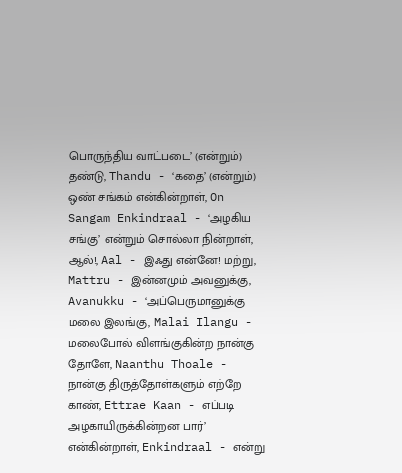பொருந்திய வாட்படை’ (என்றும்) தண்டு, Thandu - ‘கதை’ (என்றும்) ஒண் சங்கம் என்கின்றாள், On Sangam Enkindraal - ‘அழகிய சங்கு’ என்றும் சொல்லா நின்றாள், ஆல்!, Aal - இஃது என்னே! மற்று, Mattru - இன்னமும் அவனுக்கு, Avanukku - ‘அப்பெருமானுக்கு மலை இலங்கு, Malai Ilangu - மலைபோல் விளங்குகின்ற நான்கு தோளே, Naanthu Thoale - நான்கு திருத்தோள்களும் எற்றே காண், Ettrae Kaan - எப்படி அழகாயிருக்கின்றன பார்’ என்கின்றாள், Enkindraal - என்று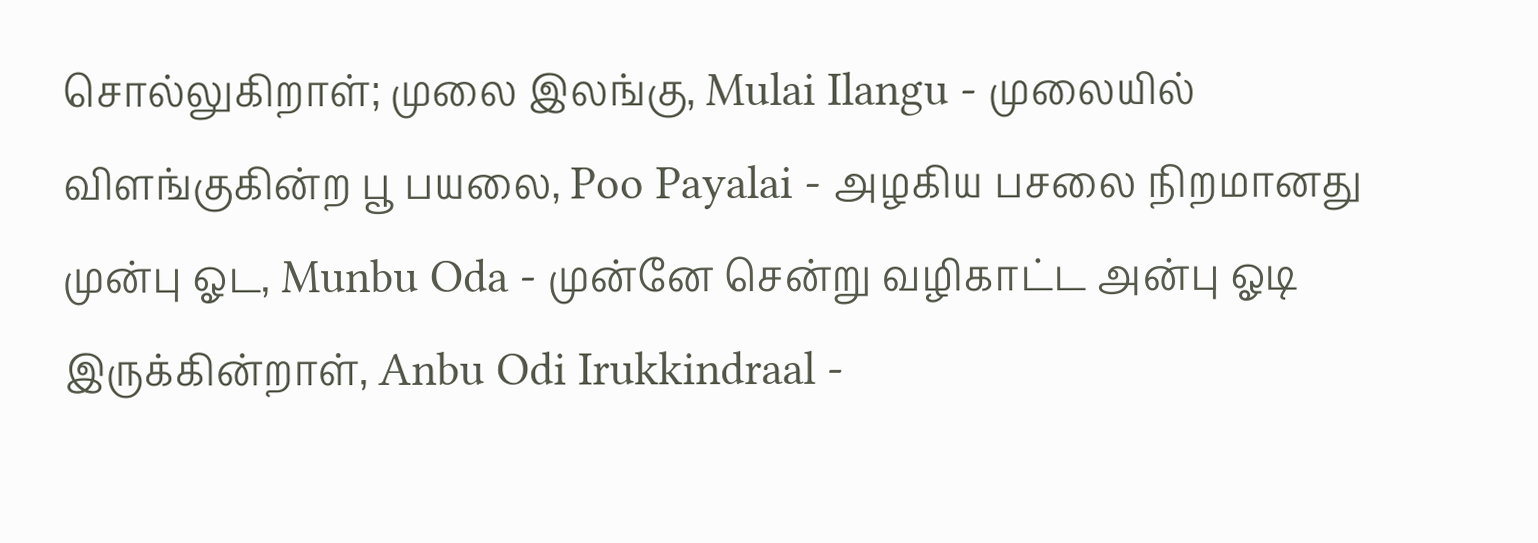சொல்லுகிறாள்; முலை இலங்கு, Mulai Ilangu - முலையில் விளங்குகின்ற பூ பயலை, Poo Payalai - அழகிய பசலை நிறமானது முன்பு ஓட, Munbu Oda - முன்னே சென்று வழிகாட்ட அன்பு ஓடி இருக்கின்றாள், Anbu Odi Irukkindraal -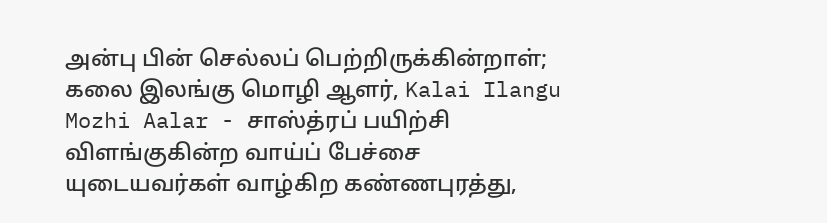அன்பு பின் செல்லப் பெற்றிருக்கின்றாள்; கலை இலங்கு மொழி ஆளர், Kalai Ilangu Mozhi Aalar - சாஸ்த்ரப் பயிற்சி விளங்குகின்ற வாய்ப் பேச்சை யுடையவர்கள் வாழ்கிற கண்ணபுரத்து,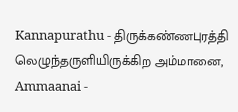Kannapurathu - திருக்கண்ணபுரத்தி லெழுந்தருளியிருக்கிற அம்மானை, Ammaanai -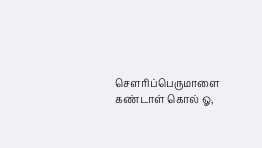சௌரிப்பெருமாளை கண்டாள் கொல் ஓ,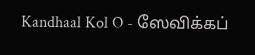Kandhaal Kol O - ஸேவிக்கப்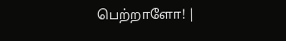பெற்றாளோ! |